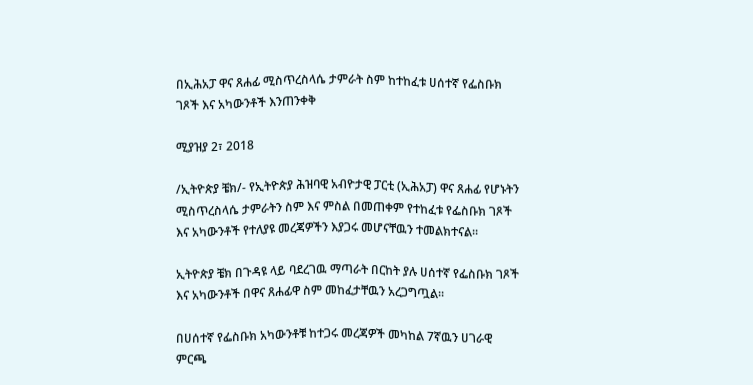በኢሕአፓ ዋና ጸሐፊ ሚስጥረስላሴ ታምራት ስም ከተከፈቱ ሀሰተኛ የፌስቡክ ገጾች እና አካውንቶች እንጠንቀቅ

ሚያዝያ 2፣ 2018

/ኢትዮጵያ ቼክ/- የኢትዮጵያ ሕዝባዊ አብዮታዊ ፓርቲ (ኢሕአፓ) ዋና ጸሐፊ የሆኑትን ሚስጥረስላሴ ታምራትን ስም እና ምስል በመጠቀም የተከፈቱ የፌስቡክ ገጾች እና አካውንቶች የተለያዩ መረጃዎችን እያጋሩ መሆናቸዉን ተመልክተናል።

ኢትዮጵያ ቼክ በጉዳዩ ላይ ባደረገዉ ማጣራት በርከት ያሉ ሀሰተኛ የፌስቡክ ገጾች እና አካውንቶች በዋና ጸሐፊዋ ስም መከፈታቸዉን አረጋግጧል።

በሀሰተኛ የፌስቡክ አካውንቶቹ ከተጋሩ መረጃዎች መካከል 7ኛዉን ሀገራዊ ምርጫ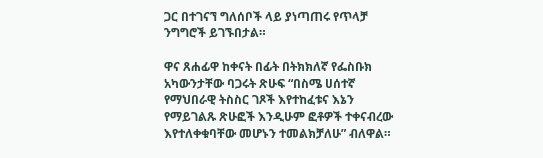ጋር በተገናኘ ግለሰቦች ላይ ያነጣጠሩ የጥላቻ ንግግሮች ይገኙበታል።

ዋና ጸሐፊዋ ከቀናት በፊት በትክክለኛ የፌስቡክ አካውንታቸው ባጋሩት ጽሁፍ “በስሜ ሀሰተኛ የማህበራዊ ትስስር ገጾች እየተከፈቱና እኔን የማይገልጹ ጽሁፎች እንዲሁም ፎቶዎች ተቀናብረው እየተለቀቁባቸው መሆኑን ተመልክቻለሁ” ብለዋል።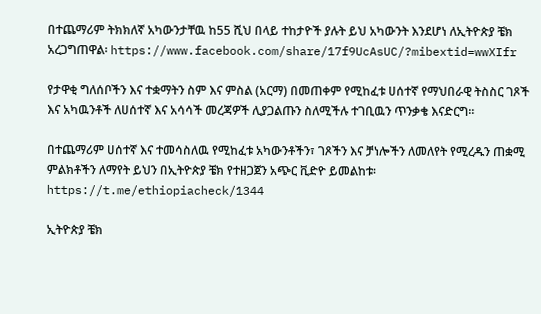በተጨማሪም ትክክለኛ አካውንታቸዉ ከ55 ሺህ በላይ ተከታዮች ያሉት ይህ አካውንት እንደሆነ ለኢትዮጵያ ቼክ አረጋግጠዋል፡ https://www.facebook.com/share/17f9UcAsUC/?mibextid=wwXIfr

የታዋቂ ግለሰቦችን እና ተቋማትን ስም እና ምስል (አርማ) በመጠቀም የሚከፈቱ ሀሰተኛ የማህበራዊ ትስስር ገጾች እና አካዉንቶች ለሀሰተኛ እና አሳሳች መረጃዎች ሊያጋልጡን ስለሚችሉ ተገቢዉን ጥንቃቄ እናድርግ።

በተጨማሪም ሀሰተኛ እና ተመሳስለዉ የሚከፈቱ አካውንቶችን፣ ገጾችን እና ቻነሎችን ለመለየት የሚረዱን ጠቋሚ ምልክቶችን ለማየት ይህን በኢትዮጵያ ቼክ የተዘጋጀን አጭር ቪድዮ ይመልከቱ፡ https://t.me/ethiopiacheck/1344

ኢትዮጵያ ቼክ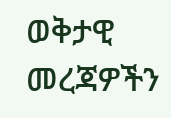ወቅታዊ መረጃዎችን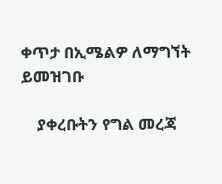ቀጥታ በኢሜልዎ ለማግኘት ይመዝገቡ

    ያቀረቡትን የግል መረጃ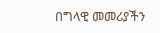በግላዊ መመሪያችን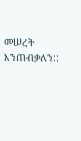መሠረት እንጠብቃለን::